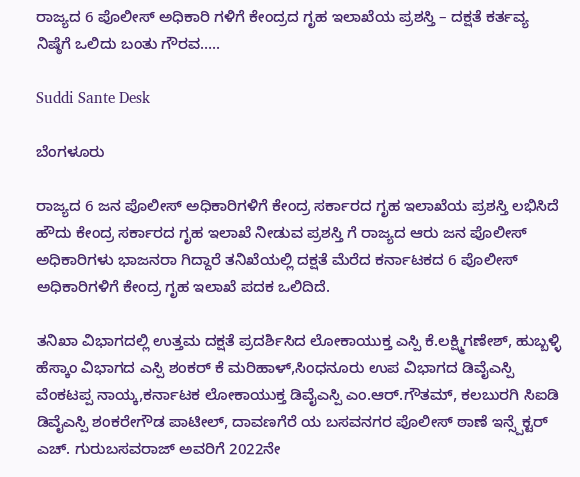ರಾಜ್ಯದ 6 ಪೊಲೀಸ್ ಅಧಿಕಾರಿ ಗಳಿಗೆ ಕೇಂದ್ರದ ಗೃಹ ಇಲಾಖೆಯ ಪ್ರಶಸ್ತಿ – ದಕ್ಷತೆ ಕರ್ತವ್ಯ ನಿಷ್ಠೆಗೆ ಒಲಿದು ಬಂತು ಗೌರವ…..

Suddi Sante Desk

ಬೆಂಗಳೂರು

ರಾಜ್ಯದ 6 ಜನ ಪೊಲೀಸ್ ಅಧಿಕಾರಿಗಳಿಗೆ ಕೇಂದ್ರ ಸರ್ಕಾರದ ಗೃಹ ಇಲಾಖೆಯ ಪ್ರಶಸ್ತಿ ಲಭಿಸಿದೆ ಹೌದು ಕೇಂದ್ರ ಸರ್ಕಾರದ ಗೃಹ ಇಲಾಖೆ ನೀಡುವ ಪ್ರಶಸ್ತಿ ಗೆ ರಾಜ್ಯದ ಆರು ಜನ ಪೊಲೀಸ್ ಅಧಿಕಾರಿಗಳು ಭಾಜನರಾ ಗಿದ್ದಾರೆ ತನಿಖೆಯಲ್ಲಿ ದಕ್ಷತೆ ಮೆರೆದ ಕರ್ನಾಟಕದ 6 ಪೊಲೀಸ್ ಅಧಿಕಾರಿಗಳಿಗೆ ಕೇಂದ್ರ ಗೃಹ ಇಲಾಖೆ ಪದಕ ಒಲಿದಿದೆ.

ತನಿಖಾ ವಿಭಾಗದಲ್ಲಿ ಉತ್ತಮ ದಕ್ಷತೆ ಪ್ರದರ್ಶಿಸಿದ ಲೋಕಾಯುಕ್ತ ಎಸ್ಪಿ ಕೆ.ಲಕ್ಷ್ಮಿಗಣೇಶ್, ಹುಬ್ಬಳ್ಳಿ ಹೆಸ್ಕಾಂ ವಿಭಾಗದ ಎಸ್ಪಿ ಶಂಕರ್ ಕೆ ಮರಿಹಾಳ್,ಸಿಂಧನೂರು ಉಪ ವಿಭಾಗದ ಡಿವೈಎಸ್ಪಿ ವೆಂಕಟಪ್ಪ ನಾಯ್ಕ,ಕರ್ನಾಟಕ ಲೋಕಾಯುಕ್ತ ಡಿವೈಎಸ್ಪಿ ಎಂ.ಆರ್.ಗೌತಮ್, ಕಲಬುರಗಿ ಸಿಐಡಿ ಡಿವೈಎಸ್ಪಿ ಶಂಕರೇಗೌಡ ಪಾಟೀಲ್, ದಾವಣಗೆರೆ ಯ ಬಸವನಗರ ಪೊಲೀಸ್ ಠಾಣೆ ಇನ್ಸ್ಪೆಕ್ಟರ್ ಎಚ್. ಗುರುಬಸವರಾಜ್ ಅವರಿಗೆ 2022ನೇ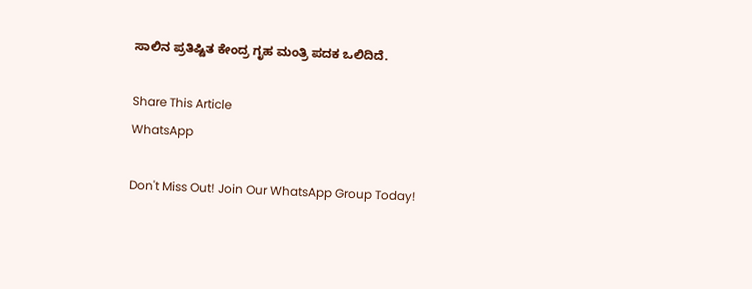ಸಾಲಿನ ಪ್ರತಿಷ್ಟಿತ ಕೇಂದ್ರ ಗೃಹ ಮಂತ್ರಿ ಪದಕ ಒಲಿದಿದೆ.

Share This Article
WhatsApp

Don't Miss Out! Join Our WhatsApp Group Today!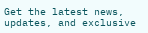Get the latest news, updates, and exclusive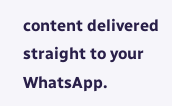content delivered straight to your WhatsApp.